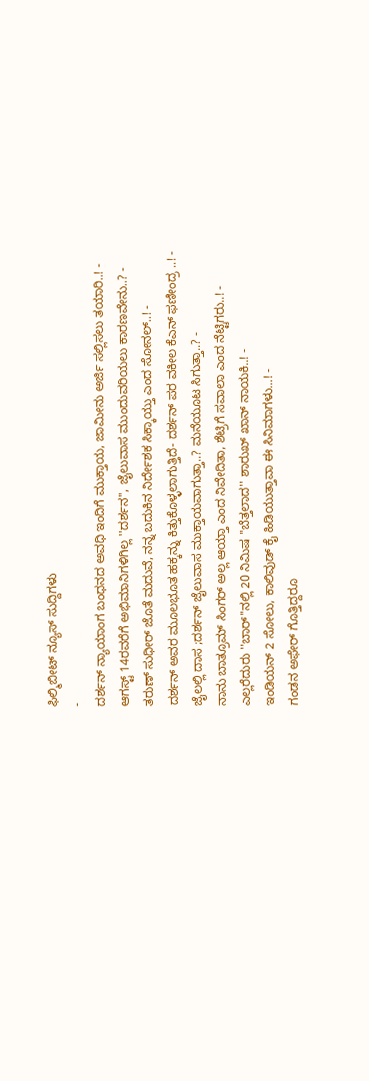ಫಿಲ್ಮಿಬೀಟ್ ನ್ಯೂಸ್ ಸುದ್ದಿಗಳು
-
ದರ್ಶನ್ ನ್ಯಾಯಾಂಗ ಬಂಧನದ ಅವಧಿ ಇಂದಿಗೆ ಮುಕ್ತಾಯ, ಜಾಮೀನು ಅರ್ಜಿ ಸಲ್ಲಿಸಲು ತಯಾರಿ..! -
ಆಗಸ್ಟ್ 14ರವರೆಗೆ ಅಭಿಮಾನಿಗಳಿಗಿಲ್ಲ ''ದರ್ಶನ'', ಜೈಲುವಾಸ ಮುಂದುವರಿಯಲು ಕಾರಣವೇನು..? -
ತರುಣ್ ಸುಧೀರ್ ಜೊತೆ ಮದುವೆ, ನನ್ನ ಬದುಕಿನ ನಿರ್ದೇಶಕ ಸಿಕ್ಕಾಯ್ತು ಎಂದ ಸೋನಲ್..! -
ದರ್ಶನ್ ಅವರ ಮೂಲಭೂತ ಹಕ್ಕನ್ನು ಕಿತ್ತುಕೊಳ್ಳಲಾಗುತ್ತಿದೆ- ದರ್ಶನ್ ಪರ ವಕೀಲ ಕೆಎನ್ ಫಣೀಂದ್ರ ..! -
ಜೈಲಲ್ಲಿ ದಾಸ ;ದರ್ಶನ್ ಜೈಲುವಾಸ ಮುಕ್ತಾಯವಾಗುತ್ತಾ..? ಮನೆಯೂಟ ಸಿಗುತ್ತಾ..? -
ನಾನು ಬಾತ್ರೂಮ್ ಸಿಂಗರ್ ಅಲ್ಲ ಆಯ್ತಾ ಎಂದ ನಿವೇದಿತಾ, ಶೆಟ್ರಿಗೆ ಸವಾಲಾ ಎಂದ ನೆಟ್ಟಿಗರು..! -
ಎಲ್ಲರೆದುರು ''ಬಾರ್''ನಲ್ಲಿ 20 ನಿಮಿಷ ''ಬೆತ್ತಲಾದ'' ಶಾರುಖ್ ಖಾನ್ ನಾಯಕಿ..! -
ಇಂಡಿಯನ್ 2 ಸೋಲು, ಕಾಲಿವುಡ್ ಕೈ ಹಿಡಿಯುತ್ತಾವಾ ಈ ಸಿನಿಮಾಗಳು...! -
ಗಂಡನ ಅಫೇರ್ ಗೊತ್ತಿದ್ದರೂ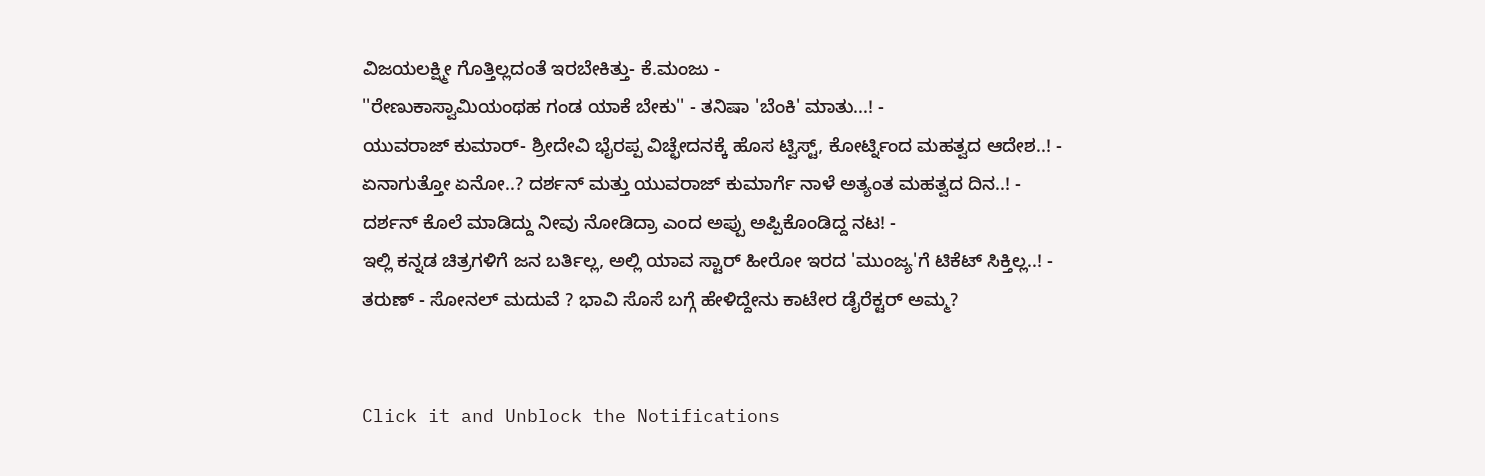ವಿಜಯಲಕ್ಷ್ಮೀ ಗೊತ್ತಿಲ್ಲದಂತೆ ಇರಬೇಕಿತ್ತು- ಕೆ.ಮಂಜು -
''ರೇಣುಕಾಸ್ವಾಮಿಯಂಥಹ ಗಂಡ ಯಾಕೆ ಬೇಕು'' - ತನಿಷಾ 'ಬೆಂಕಿ' ಮಾತು...! -
ಯುವರಾಜ್ ಕುಮಾರ್- ಶ್ರೀದೇವಿ ಭೈರಪ್ಪ ವಿಚ್ಛೇದನಕ್ಕೆ ಹೊಸ ಟ್ವಿಸ್ಟ್, ಕೋರ್ಟ್ನಿಂದ ಮಹತ್ವದ ಆದೇಶ..! -
ಏನಾಗುತ್ತೋ ಏನೋ..? ದರ್ಶನ್ ಮತ್ತು ಯುವರಾಜ್ ಕುಮಾರ್ಗೆ ನಾಳೆ ಅತ್ಯಂತ ಮಹತ್ವದ ದಿನ..! -
ದರ್ಶನ್ ಕೊಲೆ ಮಾಡಿದ್ದು ನೀವು ನೋಡಿದ್ರಾ ಎಂದ ಅಪ್ಪು ಅಪ್ಪಿಕೊಂಡಿದ್ದ ನಟ! -
ಇಲ್ಲಿ ಕನ್ನಡ ಚಿತ್ರಗಳಿಗೆ ಜನ ಬರ್ತಿಲ್ಲ, ಅಲ್ಲಿ ಯಾವ ಸ್ಟಾರ್ ಹೀರೋ ಇರದ 'ಮುಂಜ್ಯ'ಗೆ ಟಿಕೆಟ್ ಸಿಕ್ತಿಲ್ಲ..! -
ತರುಣ್ - ಸೋನಲ್ ಮದುವೆ ? ಭಾವಿ ಸೊಸೆ ಬಗ್ಗೆ ಹೇಳಿದ್ದೇನು ಕಾಟೇರ ಡೈರೆಕ್ಟರ್ ಅಮ್ಮ?


Click it and Unblock the Notifications